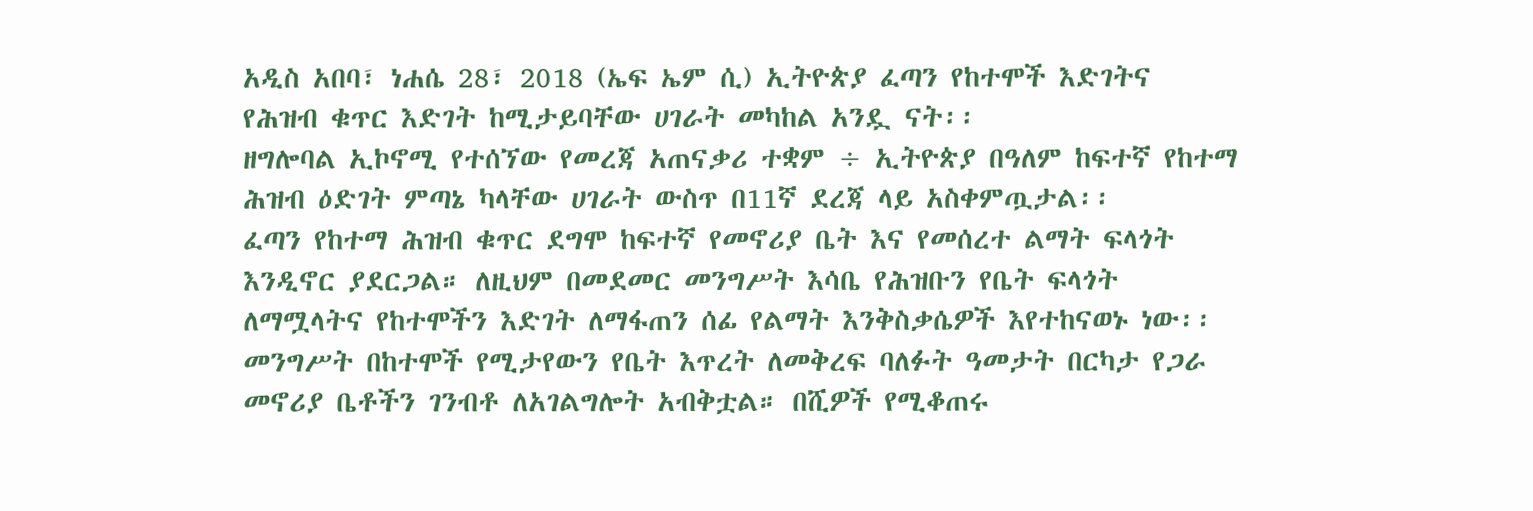አዲስ አበባ፣ ነሐሴ 28፣ 2018 (ኤፍ ኤም ሲ) ኢትዮጵያ ፈጣን የከተሞች እድገትና የሕዝብ ቁጥር እድገት ከሚታይባቸው ሀገራት መካከል አንዷ ናት፡፡
ዘግሎባል ኢኮኖሚ የተሰኘው የመረጃ አጠናቃሪ ተቋም ÷ ኢትዮጵያ በዓለም ከፍተኛ የከተማ ሕዝብ ዕድገት ምጣኔ ካላቸው ሀገራት ውስጥ በ11ኛ ደረጃ ላይ አስቀምጧታል፡፡
ፈጣን የከተማ ሕዝብ ቁጥር ደግሞ ከፍተኛ የመኖሪያ ቤት እና የመሰረተ ልማት ፍላጎት እንዲኖር ያደርጋል። ለዚህም በመደመር መንግሥት እሳቤ የሕዝቡን የቤት ፍላጎት ለማሟላትና የከተሞችን እድገት ለማፋጠን ሰፊ የልማት እንቅስቃሴዎች እየተከናወኑ ነው፡፡
መንግሥት በከተሞች የሚታየውን የቤት እጥረት ለመቅረፍ ባለፉት ዓመታት በርካታ የጋራ መኖሪያ ቤቶችን ገንብቶ ለአገልግሎት አብቅቷል። በሺዎች የሚቆጠሩ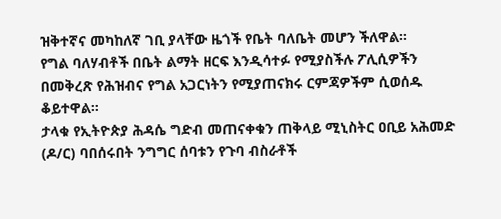ዝቅተኛና መካከለኛ ገቢ ያላቸው ዜጎች የቤት ባለቤት መሆን ችለዋል።
የግል ባለሃብቶች በቤት ልማት ዘርፍ እንዲሳተፉ የሚያስችሉ ፖሊሲዎችን በመቅረጽ የሕዝብና የግል አጋርነትን የሚያጠናክሩ ርምጃዎችም ሲወሰዱ ቆይተዋል።
ታላቁ የኢትዮጵያ ሕዳሴ ግድብ መጠናቀቁን ጠቅላይ ሚኒስትር ዐቢይ አሕመድ (ዶ/ር) ባበሰሩበት ንግግር ሰባቱን የጉባ ብስራቶች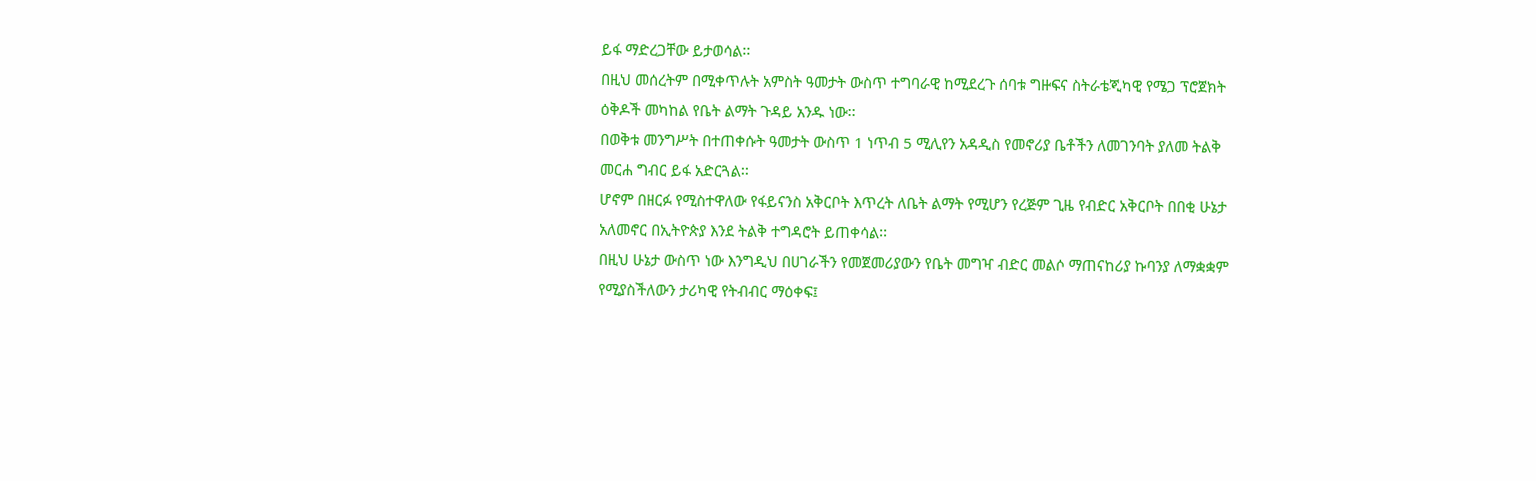ይፋ ማድረጋቸው ይታወሳል፡፡
በዚህ መሰረትም በሚቀጥሉት አምስት ዓመታት ውስጥ ተግባራዊ ከሚደረጉ ሰባቱ ግዙፍና ስትራቴጂካዊ የሜጋ ፕሮጀክት ዕቅዶች መካከል የቤት ልማት ጉዳይ አንዱ ነው፡፡
በወቅቱ መንግሥት በተጠቀሱት ዓመታት ውስጥ 1 ነጥብ 5 ሚሊየን አዳዲስ የመኖሪያ ቤቶችን ለመገንባት ያለመ ትልቅ መርሐ ግብር ይፋ አድርጓል፡፡
ሆኖም በዘርፉ የሚስተዋለው የፋይናንስ አቅርቦት እጥረት ለቤት ልማት የሚሆን የረጅም ጊዜ የብድር አቅርቦት በበቂ ሁኔታ አለመኖር በኢትዮጵያ እንደ ትልቅ ተግዳሮት ይጠቀሳል፡፡
በዚህ ሁኔታ ውስጥ ነው እንግዲህ በሀገራችን የመጀመሪያውን የቤት መግዣ ብድር መልሶ ማጠናከሪያ ኩባንያ ለማቋቋም የሚያስችለውን ታሪካዊ የትብብር ማዕቀፍ፤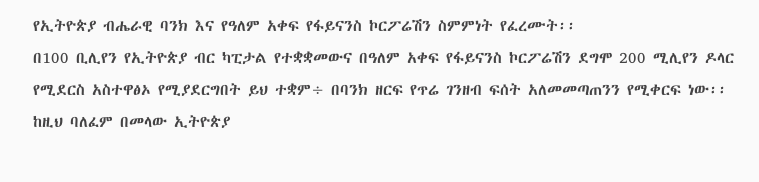የኢትዮጵያ ብሔራዊ ባንክ እና የዓለም አቀፍ የፋይናንስ ኮርፖሬሽን ስምምነት የፈረሙት፡፡
በ100 ቢሊየን የኢትዮጵያ ብር ካፒታል የተቋቋመውና በዓለም አቀፍ የፋይናንስ ኮርፖሬሽን ደግሞ 200 ሚሊየን ዶላር የሚደርስ አስተዋፅኦ የሚያደርግበት ይህ ተቋም÷ በባንክ ዘርፍ የጥሬ ገንዘብ ፍሰት አለመመጣጠንን የሚቀርፍ ነው፡፡
ከዚህ ባለፈም በመላው ኢትዮጵያ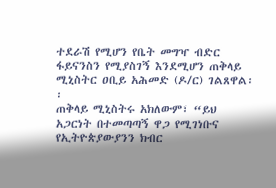ተደራሽ የሚሆን የቤት መግዣ ብድር ፋይናንስን የሚያስገኝ እንደሚሆን ጠቅላይ ሚኒስትር ዐቢይ አሕመድ (ዶ/ር) ገልጸዋል፡፡
ጠቅላይ ሚኒስትሩ አክለውም፣ “ይህ አጋርነት በተመጣጣኝ ዋጋ የሚገነቡና የኢትዮጵያውያንን ክብር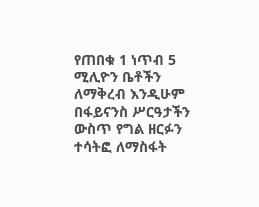የጠበቁ 1 ነጥብ 5 ሚሊዮን ቤቶችን ለማቅረብ እንዲሁም በፋይናንስ ሥርዓታችን ውስጥ የግል ዘርፉን ተሳትፎ ለማስፋት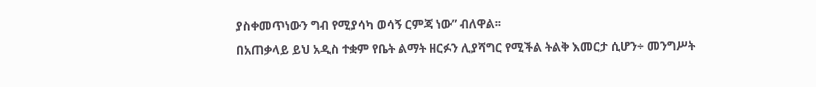ያስቀመጥነውን ግብ የሚያሳካ ወሳኝ ርምጃ ነው” ብለዋል፡፡
በአጠቃላይ ይህ አዲስ ተቋም የቤት ልማት ዘርፉን ሊያሻግር የሚችል ትልቅ እመርታ ሲሆን÷ መንግሥት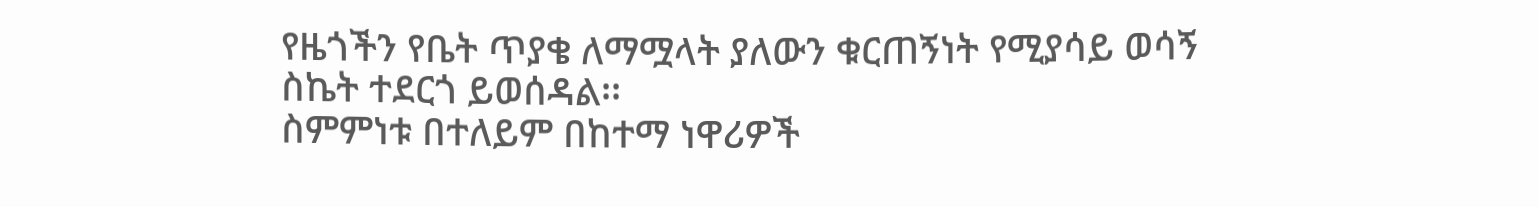የዜጎችን የቤት ጥያቄ ለማሟላት ያለውን ቁርጠኝነት የሚያሳይ ወሳኝ ስኬት ተደርጎ ይወሰዳል፡፡
ስምምነቱ በተለይም በከተማ ነዋሪዎች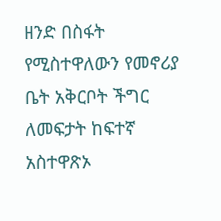ዘንድ በስፋት የሚስተዋለውን የመኖሪያ ቤት አቅርቦት ችግር ለመፍታት ከፍተኛ አስተዋጽኦ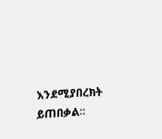እንደሚያበረክት ይጠበቃል፡፡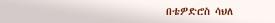በቴዎድሮስ ሳህለ